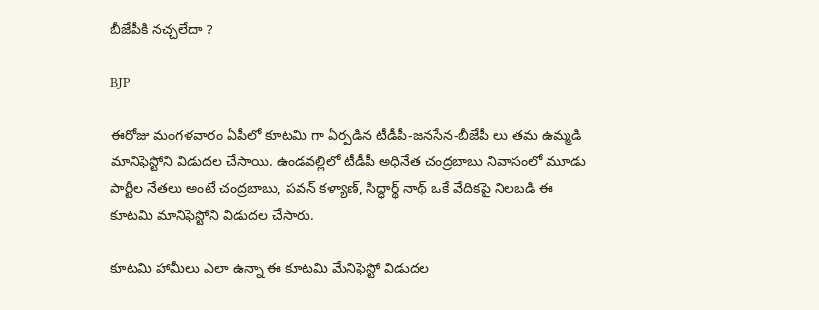బీజేపీకి నచ్చలేదా ?

BJP

ఈరోజు మంగళవారం ఏపీలో కూటమి గా ఏర్పడిన టీడీపీ-జనసేన-బీజేపీ లు తమ ఉమ్మడి మానిఫెస్టోని విడుదల చేసాయి. ఉండవల్లిలో టీడీపీ అధినేత చంద్రబాబు నివాసంలో మూడు పార్టీల నేతలు అంటే చంద్రబాబు, పవన్ కళ్యాణ్, సిద్ధార్థ్ నాథ్ ఒకే వేదికపై నిలబడి ఈ కూటమి మానిఫెస్టోని విడుదల చేసారు.

కూటమి హామీలు ఎలా ఉన్నా ఈ కూటమి మేనిఫెస్టో విడుదల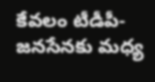కేవలం టీడీపీ-జనసేనకు మధ్య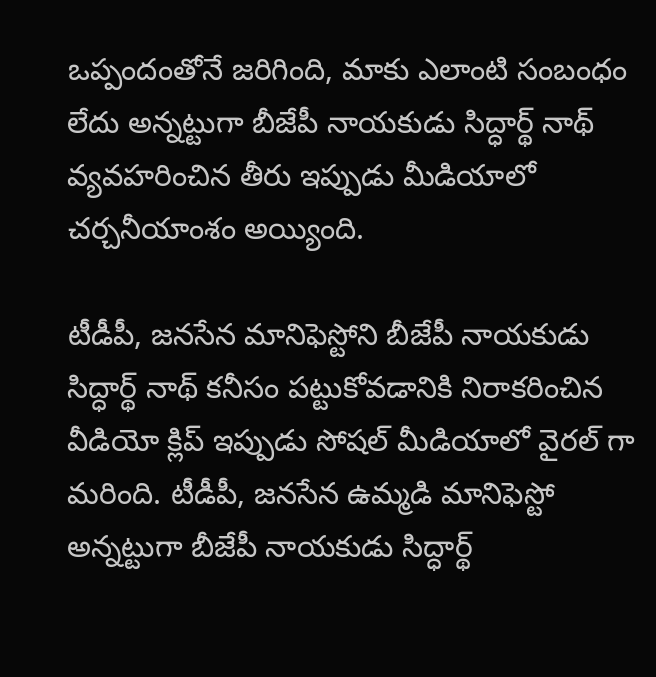ఒప్పందంతోనే జరిగింది, మాకు ఎలాంటి సంబంధం లేదు అన్నట్టుగా బీజేపీ నాయకుడు సిద్ధార్థ్ నాథ్ వ్యవహరించిన తీరు ఇప్పుడు మీడియాలో చర్చనీయాంశం అయ్యింది.

టీడీపీ, జనసేన మానిఫెస్టోని బీజేపీ నాయకుడు సిద్ధార్థ్ నాథ్ కనీసం పట్టుకోవడానికి నిరాకరించిన వీడియో క్లిప్ ఇప్పుడు సోషల్ మీడియాలో వైరల్ గా మరింది. టీడీపీ, జనసేన ఉమ్మడి మానిఫెస్టో అన్నట్టుగా బీజేపీ నాయకుడు సిద్ధార్థ్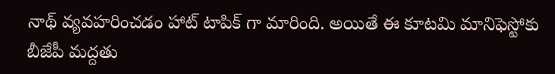నాథ్ వ్యవహరించడం హాట్ టాపిక్ గా మారింది. అయితే ఈ కూటమి మానిఫెస్టోకు బీజేపీ మద్దతు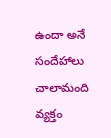ఉందా అనే సందేహాలు చాలామంది వ్యక్తం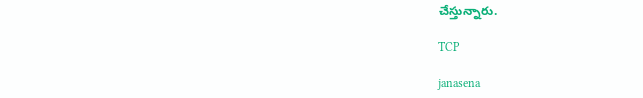చేస్తున్నారు.

TCP

janasena